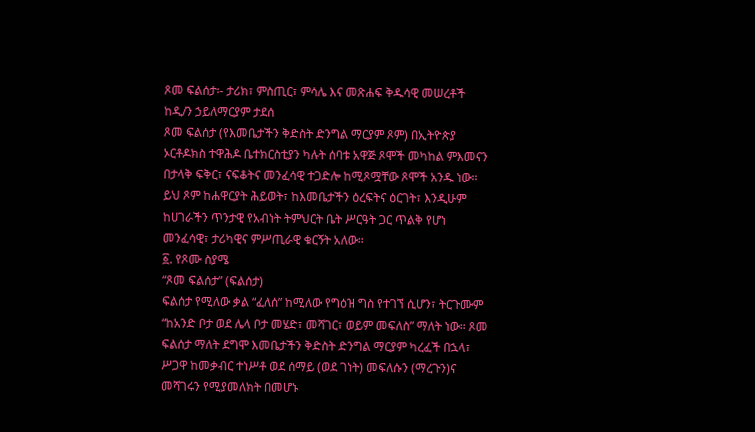ጾመ ፍልሰታ፡- ታሪክ፣ ምስጢር፣ ምሳሌ እና መጽሐፍ ቅዱሳዊ መሠረቶች
ከዲ/ን ኃይለማርያም ታደሰ
ጾመ ፍልሰታ (የእመቤታችን ቅድስት ድንግል ማርያም ጾም) በኢትዮጵያ ኦርቶዶክስ ተዋሕዶ ቤተክርስቲያን ካሉት ሰባቱ አዋጅ ጾሞች መካከል ምእመናን በታላቅ ፍቅር፣ ናፍቆትና መንፈሳዊ ተጋድሎ ከሚጾሟቸው ጾሞች አንዱ ነው። ይህ ጾም ከሐዋርያት ሕይወት፣ ከእመቤታችን ዕረፍትና ዕርገት፣ እንዲሁም ከሀገራችን ጥንታዊ የአብነት ትምህርት ቤት ሥርዓት ጋር ጥልቅ የሆነ መንፈሳዊ፣ ታሪካዊና ምሥጢራዊ ቁርኝት አለው።
፩. የጾሙ ስያሜ
“ጾመ ፍልሰታ” (ፍልሰታ)
ፍልሰታ የሚለው ቃል “ፈለሰ” ከሚለው የግዕዝ ግስ የተገኘ ሲሆን፣ ትርጉሙም “ከአንድ ቦታ ወደ ሌላ ቦታ መሄድ፣ መሻገር፣ ወይም መፍለስ” ማለት ነው። ጾመ ፍልሰታ ማለት ደግሞ እመቤታችን ቅድስት ድንግል ማርያም ካረፈች በኋላ፣ ሥጋዋ ከመቃብር ተነሥቶ ወደ ሰማይ (ወደ ገነት) መፍለሱን (ማረጉን)ና መሻገሩን የሚያመለክት በመሆኑ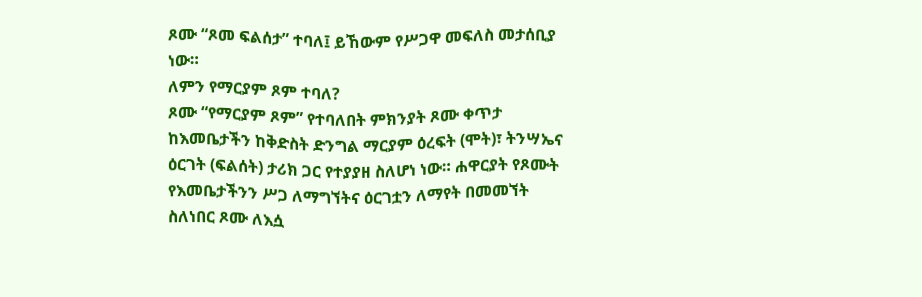ጾሙ “ጾመ ፍልሰታ” ተባለ፤ ይኸውም የሥጋዋ መፍለስ መታሰቢያ ነው።
ለምን የማርያም ጾም ተባለ?
ጾሙ “የማርያም ጾም” የተባለበት ምክንያት ጾሙ ቀጥታ ከእመቤታችን ከቅድስት ድንግል ማርያም ዕረፍት (ሞት)፣ ትንሣኤና ዕርገት (ፍልሰት) ታሪክ ጋር የተያያዘ ስለሆነ ነው። ሐዋርያት የጾሙት የእመቤታችንን ሥጋ ለማግኘትና ዕርገቷን ለማየት በመመኘት ስለነበር ጾሙ ለእሷ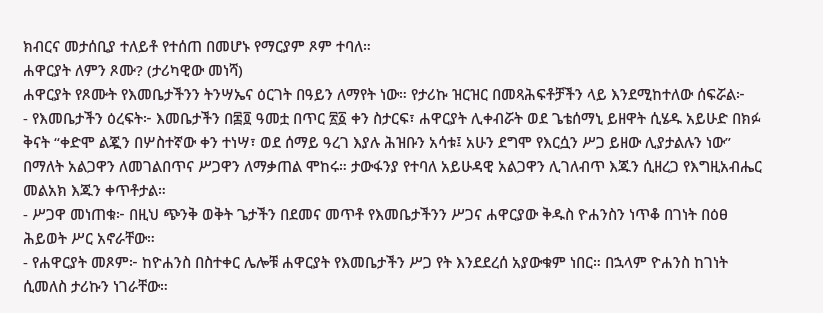ክብርና መታሰቢያ ተለይቶ የተሰጠ በመሆኑ የማርያም ጾም ተባለ።
ሐዋርያት ለምን ጾሙ? (ታሪካዊው መነሻ)
ሐዋርያት የጾሙት የእመቤታችንን ትንሣኤና ዕርገት በዓይን ለማየት ነው። የታሪኩ ዝርዝር በመጻሕፍቶቻችን ላይ እንደሚከተለው ሰፍሯል፦
- የእመቤታችን ዕረፍት፦ እመቤታችን በ፷፬ ዓመቷ በጥር ፳፩ ቀን ስታርፍ፣ ሐዋርያት ሊቀብሯት ወደ ጌቴሰማኒ ይዘዋት ሲሄዱ አይሁድ በክፉ ቅናት “ቀድሞ ልጇን በሦስተኛው ቀን ተነሣ፣ ወደ ሰማይ ዓረገ እያሉ ሕዝቡን አሳቱ፤ አሁን ደግሞ የእርሷን ሥጋ ይዘው ሊያታልሉን ነው” በማለት አልጋዋን ለመገልበጥና ሥጋዋን ለማቃጠል ሞከሩ። ታውፋንያ የተባለ አይሁዳዊ አልጋዋን ሊገለብጥ እጁን ሲዘረጋ የእግዚአብሔር መልአክ እጁን ቀጥቶታል።
- ሥጋዋ መነጠቁ፦ በዚህ ጭንቅ ወቅት ጌታችን በደመና መጥቶ የእመቤታችንን ሥጋና ሐዋርያው ቅዱስ ዮሐንስን ነጥቆ በገነት በዕፀ ሕይወት ሥር አኖራቸው።
- የሐዋርያት መጾም፦ ከዮሐንስ በስተቀር ሌሎቹ ሐዋርያት የእመቤታችን ሥጋ የት እንደደረሰ አያውቁም ነበር። በኋላም ዮሐንስ ከገነት ሲመለስ ታሪኩን ነገራቸው።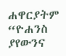ሐዋርያትም “ዮሐንስ ያየውንና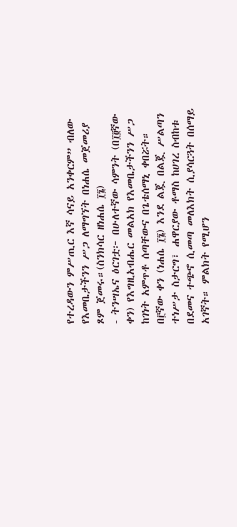የተረዳውን ምሥጢር እኛ ሳናይ አንቀርም” ብለው የእመቤታችንን ሥጋ ለማግኘት በነሐሴ መጀመሪያ ጾም ጀመሩ።(ስንክሳር ዘነሐሴ ፲፮)
- ትንሣኤና ዕርገቷ፦ በሁለተኛው ሳምንት (በ፲፬ኛው ቀን) የእግዚአብሔር መልአክ የእመቤታችንን ሥጋ ከገነት አምጥቶ ሰጣቸውና በጌቴሰማኒ ቀበሯት። በ፫ኛው ቀን (ነሐሴ ፲፮) እንደ ልጇ በልጇ ሥልጣን ተነሥታ ስታርግ፣ ሐዋርያው ቶማስ ከሀገረ ስብከቱ በደመና ተጭኖ ሲመጣ መለእክት ሲያሳርጓት በሰማይ አገኛት። ምልክት የሚሆን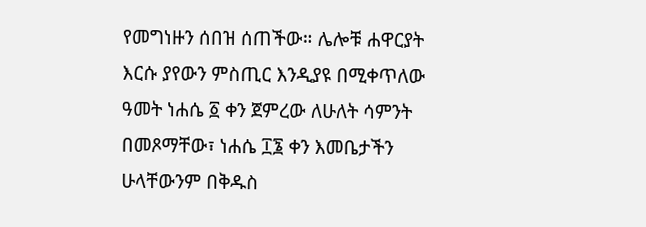የመግነዙን ሰበዝ ሰጠችው። ሌሎቹ ሐዋርያት እርሱ ያየውን ምስጢር እንዲያዩ በሚቀጥለው ዓመት ነሐሴ ፩ ቀን ጀምረው ለሁለት ሳምንት በመጾማቸው፣ ነሐሴ ፲፮ ቀን እመቤታችን ሁላቸውንም በቅዱስ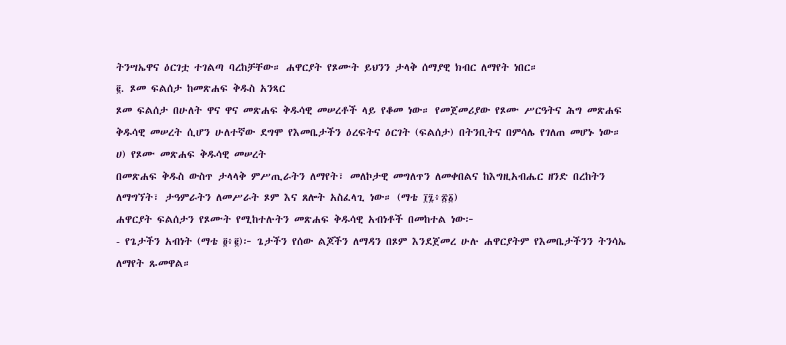ትንሣኤዋና ዕርገቷ ተገልጣ ባረከቻቸው። ሐዋርያት የጾሙት ይህንን ታላቅ ሰማያዊ ክብር ለማየት ነበር።
፪. ጾመ ፍልሰታ ከመጽሐፍ ቅዱስ አንጻር
ጾመ ፍልሰታ በሁለት ዋና ዋና መጽሐፍ ቅዱሳዊ መሠረቶች ላይ የቆመ ነው። የመጀመሪያው የጾሙ ሥርዓትና ሕግ መጽሐፍ ቅዱሳዊ መሠረት ሲሆን ሁለተኛው ደግሞ የእመቤታችን ዕረፍትና ዕርገት (ፍልሰታ) በትንቢትና በምሳሌ የገለጠ መሆኑ ነው።
ሀ) የጾሙ መጽሐፍ ቅዱሳዊ መሠረት
በመጽሐፍ ቅዱስ ውስጥ ታላላቅ ምሥጢራትን ለማየት፣ መለኮታዊ መግለጥን ለመቀበልና ከእግዚአብሔር ዘንድ በረከትን ለማግኘት፣ ታዓምራትን ለመሥራት ጾም እና ጸሎት አስፈላጊ ነው። (ማቴ ፲፯፥፳፩)
ሐዋርያት ፍልሰታን የጾሙት የሚከተሉትን መጽሐፍ ቅዱሳዊ አብነቶች በመከተል ነው፦
- የጌታችን አብነት (ማቴ ፬፥፪)፦ ጌታችን የሰው ልጆችን ለማዳን በጾም እንደጀመረ ሁሉ ሐዋርያትም የእመቤታችንን ትንሳኤ ለማየት ጹመዋል።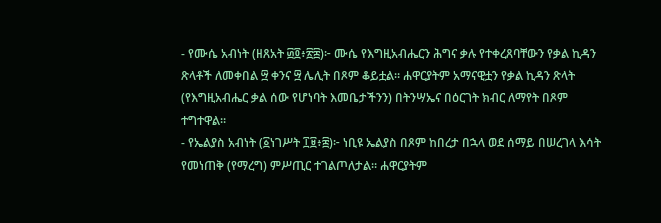- የሙሴ አብነት (ዘጸአት ፴፬፥፳፰)፦ ሙሴ የእግዚአብሔርን ሕግና ቃሉ የተቀረጸባቸውን የቃል ኪዳን ጽላቶች ለመቀበል ፵ ቀንና ፵ ሌሊት በጾም ቆይቷል። ሐዋርያትም አማናዊቷን የቃል ኪዳን ጽላት (የእግዚአብሔር ቃል ሰው የሆነባት እመቤታችንን) በትንሣኤና በዕርገት ክብር ለማየት በጾም ተግተዋል።
- የኤልያስ አብነት (፩ነገሥት ፲፱፥፰)፦ ነቢዩ ኤልያስ በጾም ከበረታ በኋላ ወደ ሰማይ በሠረገላ እሳት የመነጠቅ (የማረግ) ምሥጢር ተገልጦለታል። ሐዋርያትም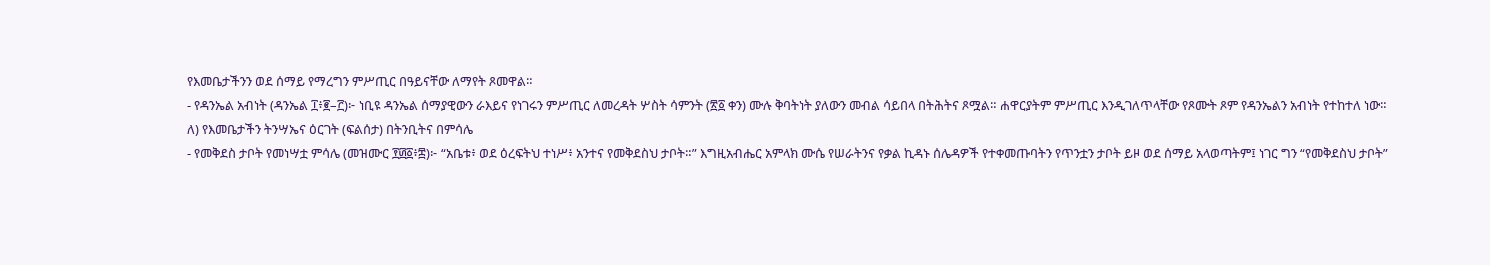የእመቤታችንን ወደ ሰማይ የማረግን ምሥጢር በዓይናቸው ለማየት ጾመዋል።
- የዳንኤል አብነት (ዳንኤል ፲፥፪–፫)፦ ነቢዩ ዳንኤል ሰማያዊውን ራእይና የነገሩን ምሥጢር ለመረዳት ሦስት ሳምንት (፳፩ ቀን) ሙሉ ቅባትነት ያለውን መብል ሳይበላ በትሕትና ጾሟል። ሐዋርያትም ምሥጢር እንዲገለጥላቸው የጾሙት ጾም የዳንኤልን አብነት የተከተለ ነው።
ለ) የእመቤታችን ትንሣኤና ዕርገት (ፍልሰታ) በትንቢትና በምሳሌ
- የመቅደስ ታቦት የመነሣቷ ምሳሌ (መዝሙር ፻፴፩፥፰)፦ “አቤቱ፥ ወደ ዕረፍትህ ተነሥ፥ አንተና የመቅደስህ ታቦት።” እግዚአብሔር አምላክ ሙሴ የሠራትንና የቃል ኪዳኑ ሰሌዳዎች የተቀመጡባትን የጥንቷን ታቦት ይዞ ወደ ሰማይ አላወጣትም፤ ነገር ግን “የመቅደስህ ታቦት”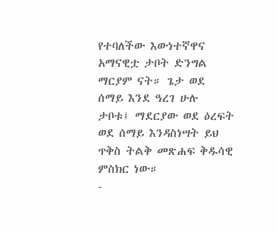የተባለችው እውነተኛዋና አማናዊቷ ታቦት ድንግል ማርያም ናት። ጌታ ወደ ሰማይ እንደ ዓረገ ሁሉ ታቦቱ፤ ማደርያው ወደ ዕረፍት ወደ ሰማይ እንዳስነሣት ይህ ጥቅስ ትልቅ መጽሐፍ ቅዱሳዊ ምስክር ነው።
-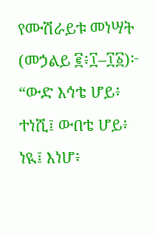የሙሽራይቱ መነሣት (መኃልይ ፪፥፲–፲፩)፦ “ውድ እኅቴ ሆይ፥ ተነሺ፤ ውበቴ ሆይ፥ ነዪ፤ እነሆ፥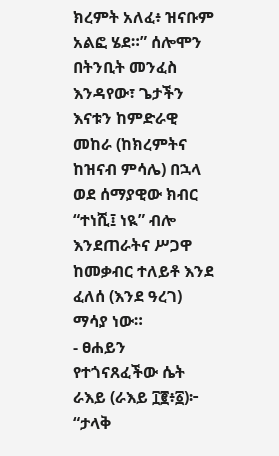ክረምት አለፈ፥ ዝናቡም አልፎ ሄደ።” ሰሎሞን በትንቢት መንፈስ እንዳየው፣ ጌታችን እናቱን ከምድራዊ መከራ (ከክረምትና ከዝናብ ምሳሌ) በኋላ ወደ ሰማያዊው ክብር “ተነሺ፤ ነዪ” ብሎ እንደጠራትና ሥጋዋ ከመቃብር ተለይቶ እንደ ፈለሰ (እንደ ዓረገ) ማሳያ ነው።
- ፀሐይን የተጎናጸፈችው ሴት ራእይ (ራእይ ፲፪፥፩)፦ “ታላቅ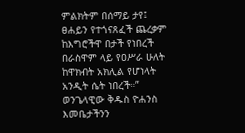ምልክትም በሰማይ ታየ፤ ፀሐይን የተጎናጸፈች ጨረቃም ከእግሮችዋ በታች የነበረች በራስዋም ላይ የዐሥራ ሁለት ከዋክብት አክሊል የሆነላት አንዲት ሴት ነበረች።” ወንጌላዊው ቅዱስ ዮሐንስ እመቤታችንን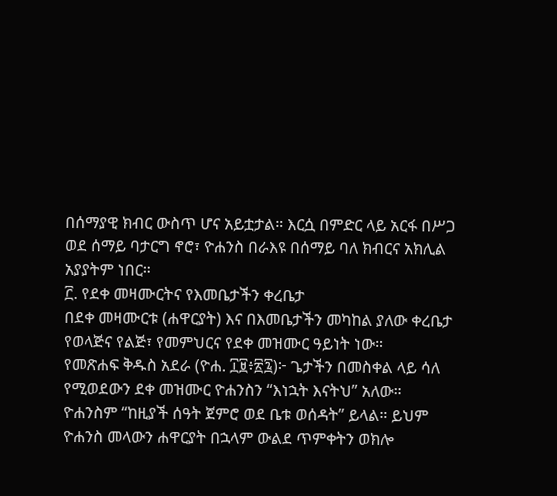በሰማያዊ ክብር ውስጥ ሆና አይቷታል። እርሷ በምድር ላይ አርፋ በሥጋ ወደ ሰማይ ባታርግ ኖሮ፣ ዮሐንስ በራእዩ በሰማይ ባለ ክብርና አክሊል አያያትም ነበር።
፫. የደቀ መዛሙርትና የእመቤታችን ቀረቤታ
በደቀ መዛሙርቱ (ሐዋርያት) እና በእመቤታችን መካከል ያለው ቀረቤታ የወላጅና የልጅ፣ የመምህርና የደቀ መዝሙር ዓይነት ነው።
የመጽሐፍ ቅዱስ አደራ (ዮሐ. ፲፱፥፳፯)፦ ጌታችን በመስቀል ላይ ሳለ የሚወደውን ደቀ መዝሙር ዮሐንስን “እነኋት እናትህ” አለው። ዮሐንስም “ከዚያች ሰዓት ጀምሮ ወደ ቤቱ ወሰዳት” ይላል። ይህም ዮሐንስ መላውን ሐዋርያት በኋላም ውልደ ጥምቀትን ወክሎ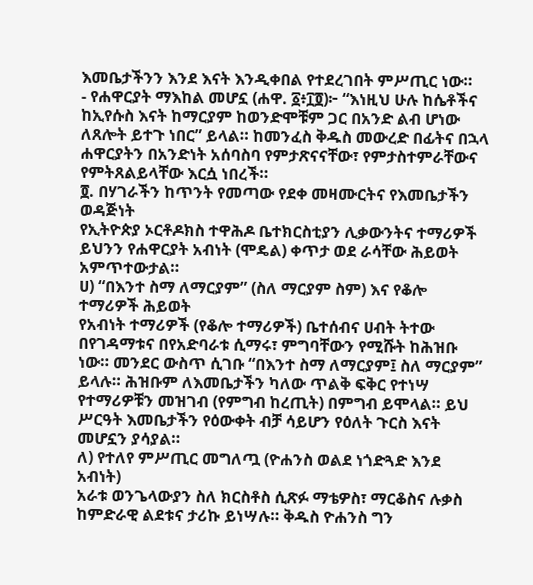እመቤታችንን እንደ እናት እንዲቀበል የተደረገበት ምሥጢር ነው።
- የሐዋርያት ማእከል መሆኗ (ሐዋ. ፩፥፲፬)፦ “እነዚህ ሁሉ ከሴቶችና ከኢየሱስ እናት ከማርያም ከወንድሞቹም ጋር በአንድ ልብ ሆነው ለጸሎት ይተጉ ነበር” ይላል። ከመንፈስ ቅዱስ መውረድ በፊትና በኋላ ሐዋርያትን በአንድነት አሰባስባ የምታጽናናቸው፣ የምታስተምራቸውና የምትጸልይላቸው እርሷ ነበረች።
፬. በሃገራችን ከጥንት የመጣው የደቀ መዛሙርትና የእመቤታችን ወዳጅነት
የኢትዮጵያ ኦርቶዶክስ ተዋሕዶ ቤተክርስቲያን ሊቃውንትና ተማሪዎች ይህንን የሐዋርያት አብነት (ሞዴል) ቀጥታ ወደ ራሳቸው ሕይወት አምጥተውታል።
ሀ) “በእንተ ስማ ለማርያም” (ስለ ማርያም ስም) እና የቆሎ ተማሪዎች ሕይወት
የአብነት ተማሪዎች (የቆሎ ተማሪዎች) ቤተሰብና ሀብት ትተው በየገዳማቱና በየአድባራቱ ሲማሩ፣ ምግባቸውን የሚሹት ከሕዝቡ ነው። መንደር ውስጥ ሲገቡ “በእንተ ስማ ለማርያም፤ ስለ ማርያም” ይላሉ። ሕዝቡም ለእመቤታችን ካለው ጥልቅ ፍቅር የተነሣ የተማሪዎቹን መዝገብ (የምግብ ከረጢት) በምግብ ይሞላል። ይህ ሥርዓት እመቤታችን የዕውቀት ብቻ ሳይሆን የዕለት ጉርስ እናት መሆኗን ያሳያል።
ለ) የተለየ ምሥጢር መግለጧ (ዮሐንስ ወልደ ነጎድጓድ እንደ አብነት)
አራቱ ወንጌላውያን ስለ ክርስቶስ ሲጽፉ ማቴዎስ፣ ማርቆስና ሉቃስ ከምድራዊ ልደቱና ታሪኩ ይነሣሉ። ቅዱስ ዮሐንስ ግን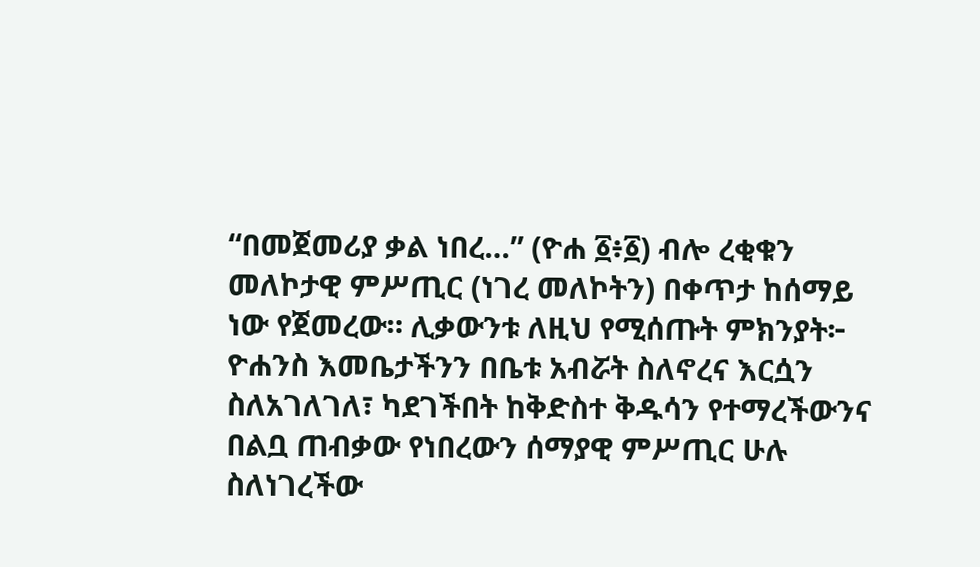“በመጀመሪያ ቃል ነበረ…” (ዮሐ ፩፥፩) ብሎ ረቂቁን መለኮታዊ ምሥጢር (ነገረ መለኮትን) በቀጥታ ከሰማይ ነው የጀመረው። ሊቃውንቱ ለዚህ የሚሰጡት ምክንያት፦ ዮሐንስ እመቤታችንን በቤቱ አብሯት ስለኖረና እርሷን ስለአገለገለ፣ ካደገችበት ከቅድስተ ቅዱሳን የተማረችውንና በልቧ ጠብቃው የነበረውን ሰማያዊ ምሥጢር ሁሉ ስለነገረችው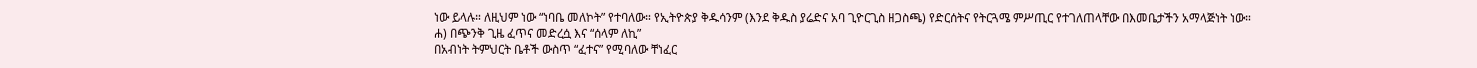ነው ይላሉ። ለዚህም ነው “ነባቤ መለኮት” የተባለው። የኢትዮጵያ ቅዱሳንም (እንደ ቅዱስ ያሬድና አባ ጊዮርጊስ ዘጋስጫ) የድርሰትና የትርጓሜ ምሥጢር የተገለጠላቸው በእመቤታችን አማላጅነት ነው።
ሐ) በጭንቅ ጊዜ ፈጥና መድረሷ እና “ሰላም ለኪ”
በአብነት ትምህርት ቤቶች ውስጥ “ፈተና” የሚባለው ቸነፈር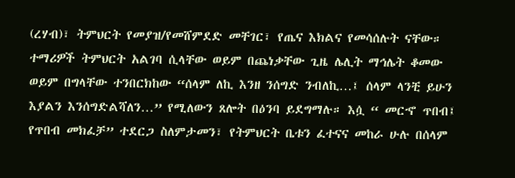(ረሃብ)፣ ትምህርት የመያዝ/የመሸምደድ መቸገር፣ የጤና እክልና የመሳሰሉት ናቸው። ተማሪዎች ትምህርት አልገባ ሲላቸው ወይም በጨነቃቸው ጊዜ ሌሊት ማኅሌት ቆመው ወይም በግላቸው ተንበርክከው “ሰላም ለኪ እንዘ ንሰግድ ንብለኪ…፤ ሰላም ላንቺ ይሁን እያልን እንሰግድልሻለን…” የሚለውን ጸሎት በዕንባ ይደግማሉ። እሷ “ መርኆ ጥበብ፤ የጥበብ መክፈቻ” ተደርጋ ስለምታመን፣ የትምህርት ቤቱን ፈተናና መከራ ሁሉ በሰላም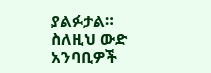ያልፉታል።
ስለዚህ ውድ አንባቢዎች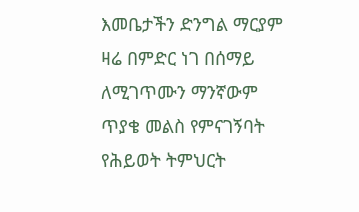እመቤታችን ድንግል ማርያም ዛሬ በምድር ነገ በሰማይ ለሚገጥሙን ማንኛውም ጥያቄ መልስ የምናገኝባት የሕይወት ትምህርት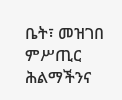ቤት፣ መዝገበ ምሥጢር ሕልማችንና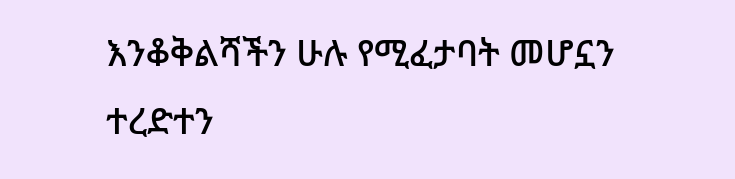እንቆቅልሻችን ሁሉ የሚፈታባት መሆኗን ተረድተን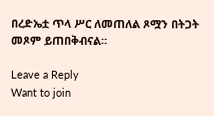በረድኤቷ ጥላ ሥር ለመጠለል ጾሟን በትጋት መጾም ይጠበቅብናል።

Leave a Reply
Want to join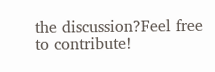the discussion?Feel free to contribute!